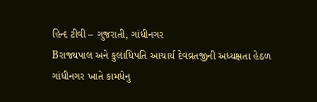હિન્દ ટીવી – ગુજરાતી, ગાંધીનગર
Bરાજ્યપાલ અને કુલાધિપતિ આચાર્ય દેવવ્રતજીની અધ્યક્ષતા હેઠળ ગાંધીનગર ખાતે કામધેનુ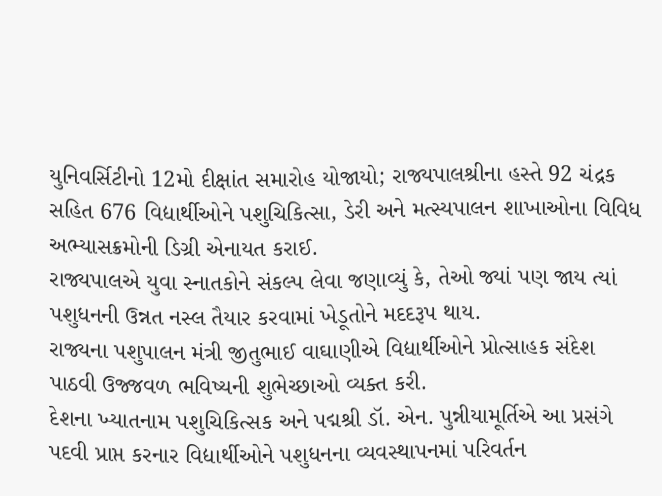યુનિવર્સિટીનો 12મો દીક્ષાંત સમારોહ યોજાયો; રાજ્યપાલશ્રીના હસ્તે 92 ચંદ્રક સહિત 676 વિદ્યાર્થીઓને પશુચિકિત્સા, ડેરી અને મત્સ્યપાલન શાખાઓના વિવિધ અભ્યાસક્રમોની ડિગ્રી એનાયત કરાઈ.
રાજ્યપાલએ યુવા સ્નાતકોને સંકલ્પ લેવા જણાવ્યું કે, તેઓ જ્યાં પણ જાય ત્યાં પશુધનની ઉન્નત નસ્લ તૈયાર કરવામાં ખેડૂતોને મદદરૂપ થાય.
રાજ્યના પશુપાલન મંત્રી જીતુભાઈ વાઘાણીએ વિદ્યાર્થીઓને પ્રોત્સાહક સંદેશ પાઠવી ઉજ્જવળ ભવિષ્યની શુભેચ્છાઓ વ્યક્ત કરી.
દેશના ખ્યાતનામ પશુચિકિત્સક અને પદ્મશ્રી ડૉ. એન. પુન્નીયામૂર્તિએ આ પ્રસંગે પદવી પ્રાપ્ત કરનાર વિદ્યાર્થીઓને પશુધનના વ્યવસ્થાપનમાં પરિવર્તન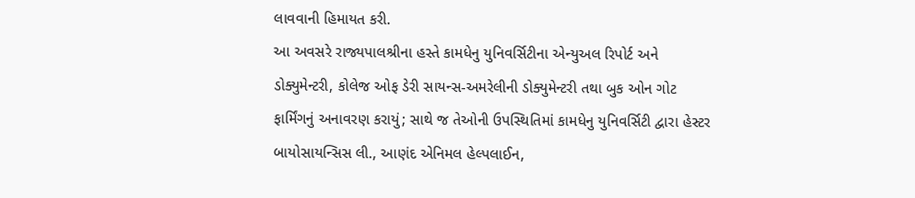લાવવાની હિમાયત કરી.
આ અવસરે રાજ્યપાલશ્રીના હસ્તે કામધેનુ યુનિવર્સિટીના એન્યુઅલ રિપોર્ટ અને ડોક્યુમેન્ટરી, કોલેજ ઓફ ડેરી સાયન્સ-અમરેલીની ડોક્યુમેન્ટરી તથા બુક ઓન ગોટ ફાર્મિંગનું અનાવરણ કરાયું; સાથે જ તેઓની ઉપસ્થિતિમાં કામધેનુ યુનિવર્સિટી દ્વારા હેસ્ટર બાયોસાયન્સિસ લી., આણંદ એનિમલ હેલ્પલાઈન,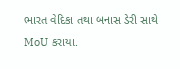ભારત વેદિકા તથા બનાસ ડેરી સાથે MoU કરાયા.